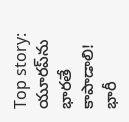Top story: యూరప్‌ను భారతే కాపాడాలి! భారీ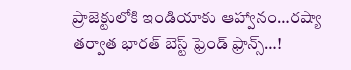ప్రాజెక్టులోకి ఇండియాకు ఆహ్వానం…రష్యా తర్వాత భారత్ బెస్ట్ ఫ్రెండ్ ఫ్రాన్స్‌…!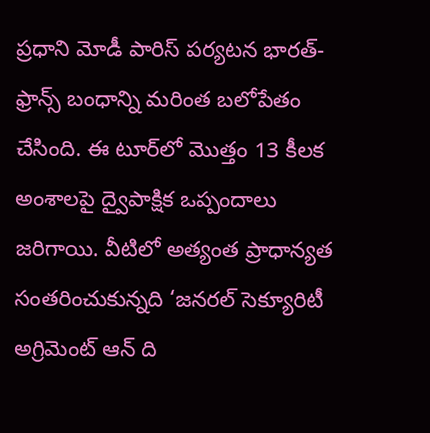ప్రధాని మోడీ పారిస్ పర్యటన భారత్-ఫ్రాన్స్ బంధాన్ని మరింత బలోపేతం చేసింది. ఈ టూర్‌లో మొత్తం 13 కీలక అంశాలపై ద్వైపాక్షిక ఒప్పందాలు జరిగాయి. వీటిలో అత్యంత ప్రాధాన్యత సంతరించుకున్నది ‘జనరల్ సెక్యూరిటీ అగ్రిమెంట్ ఆన్ ది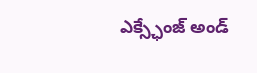ఎక్స్ఛేంజ్ అండ్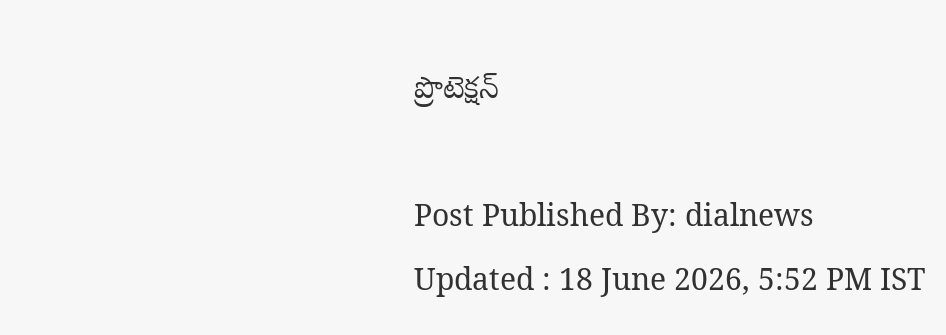ప్రొటెక్షన్

Post Published By: dialnews
Updated : 18 June 2026, 5:52 PM IST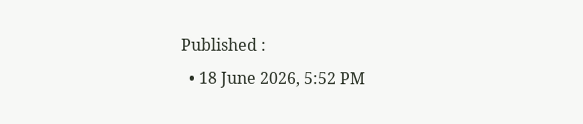Published :
  • 18 June 2026, 5:52 PM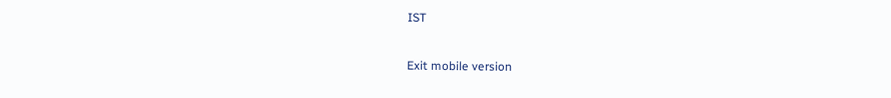IST

Exit mobile version